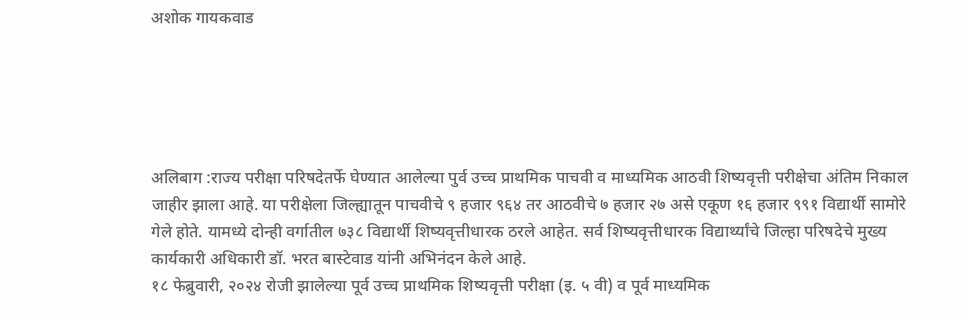अशोक गायकवाड





अलिबाग :राज्य परीक्षा परिषदेतर्फे घेण्यात आलेल्या पुर्व उच्च प्राथमिक पाचवी व माध्यमिक आठवी शिष्यवृत्ती परीक्षेचा अंतिम निकाल जाहीर झाला आहे. या परीक्षेला जिल्ह्यातून पाचवीचे ९ हजार ९६४ तर आठवीचे ७ हजार २७ असे एकूण १६ हजार ९९१ विद्यार्थी सामोरे गेले होते. यामध्ये दोन्ही वर्गातील ७३८ विद्यार्थी शिष्यवृत्तीधारक ठरले आहेत. सर्व शिष्यवृत्तीधारक विद्यार्थ्यांचे जिल्हा परिषदेचे मुख्य कार्यकारी अधिकारी डॉ. भरत बास्टेवाड यांनी अभिनंदन केले आहे.
१८ फेब्रुवारी, २०२४ रोजी झालेल्या पूर्व उच्च प्राथमिक शिष्यवृत्ती परीक्षा (इ. ५ वी) व पूर्व माध्यमिक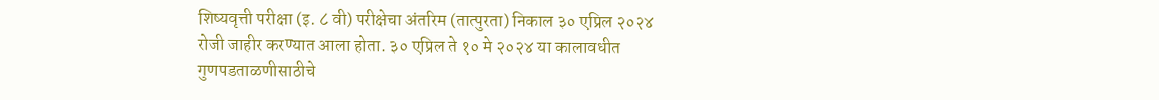शिष्यवृत्ती परीक्षा (इ. ८ वी) परीक्षेचा अंतरिम (तात्पुरता) निकाल ३० एप्रिल २०२४ रोजी जाहीर करण्यात आला होता. ३० एप्रिल ते १० मे २०२४ या कालावधीत गुणपडताळणीसाठीचे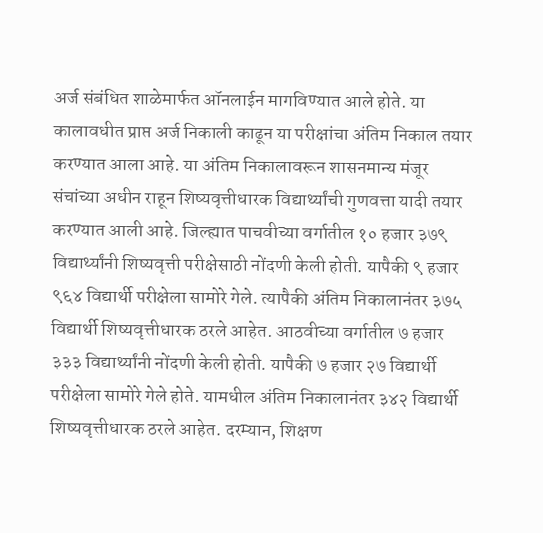अर्ज संबंधित शाळेमार्फत ऑनलाईन मागविण्यात आले होते. या कालावधीत प्राप्त अर्ज निकाली काढून या परीक्षांचा अंतिम निकाल तयार करण्यात आला आहे. या अंतिम निकालावरून शासनमान्य मंजूर संचांच्या अधीन राहून शिष्यवृत्तीधारक विद्यार्थ्यांची गुणवत्ता यादी तयार करण्यात आली आहे. जिल्ह्यात पाचवीच्या वर्गातील १० हजार ३७९ विद्यार्थ्यांनी शिष्यवृत्ती परीक्षेसाठी नोंदणी केली होती. यापैकी ९ हजार ९६४ विद्यार्थी परीक्षेला सामोरे गेले. त्यापैकी अंतिम निकालानंतर ३७५ विद्यार्थी शिष्यवृत्तीधारक ठरले आहेत. आठवीच्या वर्गातील ७ हजार ३३३ विद्यार्थ्यांनी नोंदणी केली होती. यापैकी ७ हजार २७ विद्यार्थी परीक्षेला सामोरे गेले होते. यामधील अंतिम निकालानंतर ३४२ विद्यार्थी शिष्यवृत्तीधारक ठरले आहेत. दरम्यान, शिक्षण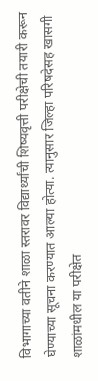विभागाच्या वतीने शाळा स्तरावर विद्यार्थ्यांची शिष्यवृत्ती परीक्षेची तयारी करून घेण्याच्या सूचना करण्यात आल्या होत्या. त्यानुसार जिल्हा परिषदेसह खासगी शाळांमधील या परीक्षेत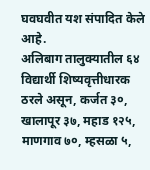घवघवीत यश संपादित केले आहे.
अलिबाग तालुक्यातील ६४ विद्यार्थी शिष्यवृत्तीधारक ठरले असून, कर्जत ३०, खालापूर ३७, महाड १२५, माणगाव ७०, म्हसळा ५,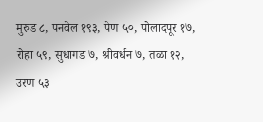मुरुड ८, पनवेल १९३, पेण ५०, पोलादपूर १७, रोहा ५९, सुधागड ७, श्रीवर्धन ७, तळा १२, उरण ५३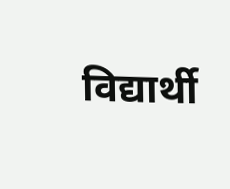विद्यार्थी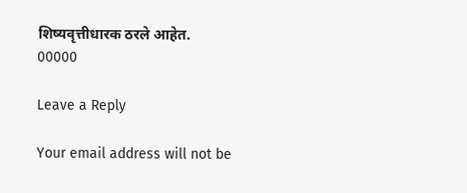शिष्यवृत्तीधारक ठरले आहेत.
00000

Leave a Reply

Your email address will not be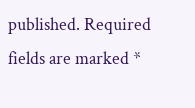published. Required fields are marked *